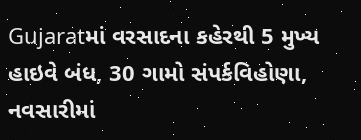Gujaratમાં વરસાદના કહેરથી 5 મુખ્ય હાઇવે બંધ, 30 ગામો સંપર્કવિહોણા, નવસારીમાં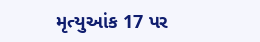મૃત્યુઆંક 17 પર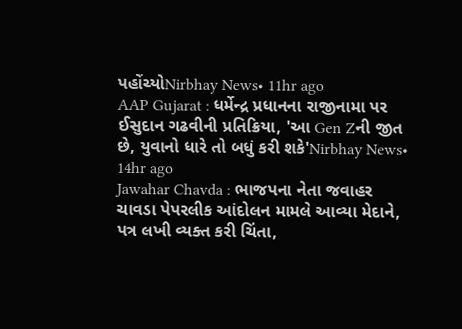પહોંચ્યોNirbhay News• 11hr ago
AAP Gujarat : ધર્મેન્દ્ર પ્રધાનના રાજીનામા પર ઈસુદાન ગઢવીની પ્રતિક્રિયા, 'આ Gen Zની જીત છે, યુવાનો ધારે તો બધું કરી શકે'Nirbhay News• 14hr ago
Jawahar Chavda : ભાજપના નેતા જવાહર ચાવડા પેપરલીક આંદોલન મામલે આવ્યા મેદાને, પત્ર લખી વ્યક્ત કરી ચિંતા,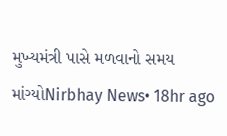મુખ્યમંત્રી પાસે મળવાનો સમય માંગ્યોNirbhay News• 18hr ago